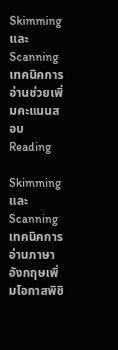Skimming และ Scanning เทคนิคการอ่านช่วยเพิ่มคะแนนสอบ Reading

Skimming และ Scanning เทคนิคการอ่านภาษาอังกฤษเพิ่มโอกาสพิชิ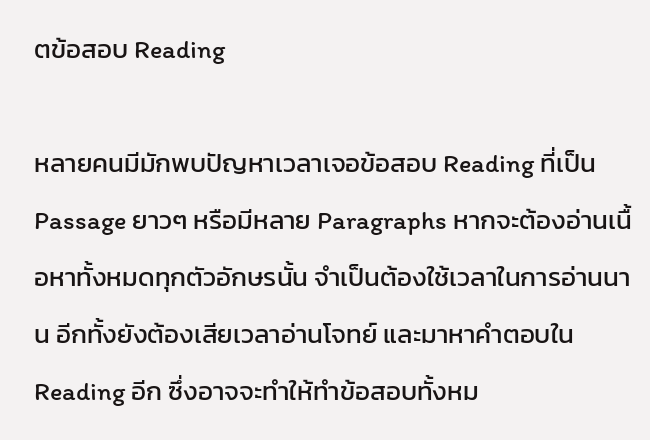ตข้อสอบ Reading

หลายคนมีมักพบปัญหาเวลาเจอข้อสอบ Reading ที่เป็น Passage ยาวๆ หรือมีหลาย Paragraphs หากจะต้องอ่านเนื้อหาทั้งหมดทุกตัวอักษรนั้น จำเป็นต้องใช้เวลาในการอ่านนาน อีกทั้งยังต้องเสียเวลาอ่านโจทย์ และมาหาคำตอบใน Reading อีก ซึ่งอาจจะทำให้ทำข้อสอบทั้งหม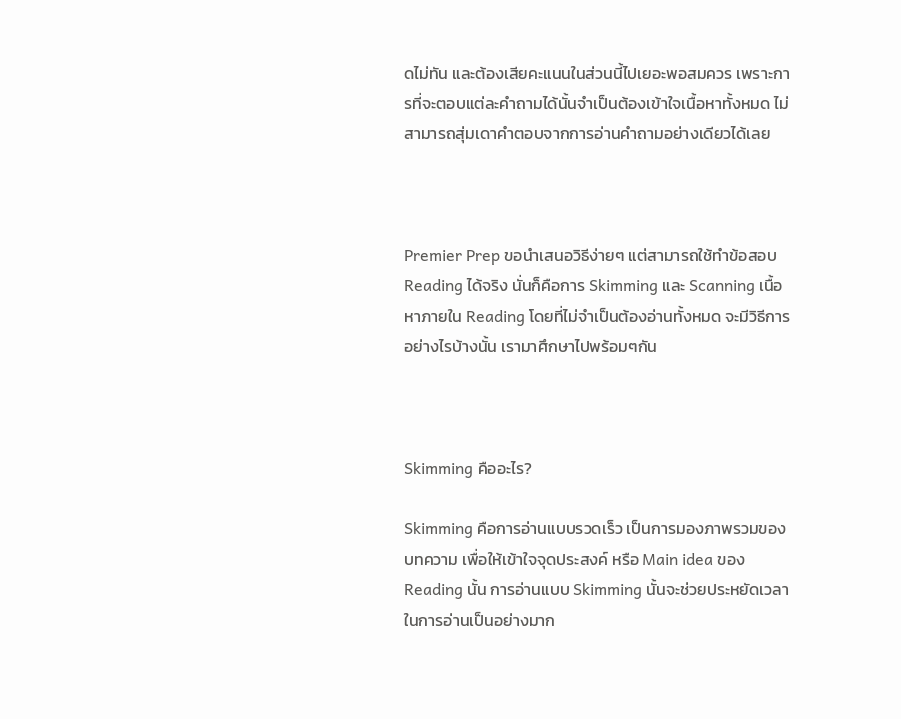ดไม่ทัน และต้องเสียคะแนนในส่วนนี้ไปเยอะพอสมควร เพราะการที่จะตอบแต่ละคำถามได้นั้นจำเป็นต้องเข้าใจเนื้อหาทั้งหมด ไม่สามารถสุ่มเดาคำตอบจากการอ่านคำถามอย่างเดียวได้เลย



Premier Prep ขอนำเสนอวิธีง่ายๆ แต่สามารถใช้ทำข้อสอบ Reading ได้จริง นั่นก็คือการ Skimming และ Scanning เนื้อหาภายใน Reading โดยที่ไม่จำเป็นต้องอ่านทั้งหมด จะมีวิธีการอย่างไรบ้างนั้น เรามาศึกษาไปพร้อมๆกัน



Skimming คืออะไร?

Skimming คือการอ่านแบบรวดเร็ว เป็นการมองภาพรวมของบทความ เพื่อให้เข้าใจจุดประสงค์ หรือ Main idea ของ Reading นั้น การอ่านแบบ Skimming นั้นจะช่วยประหยัดเวลาในการอ่านเป็นอย่างมาก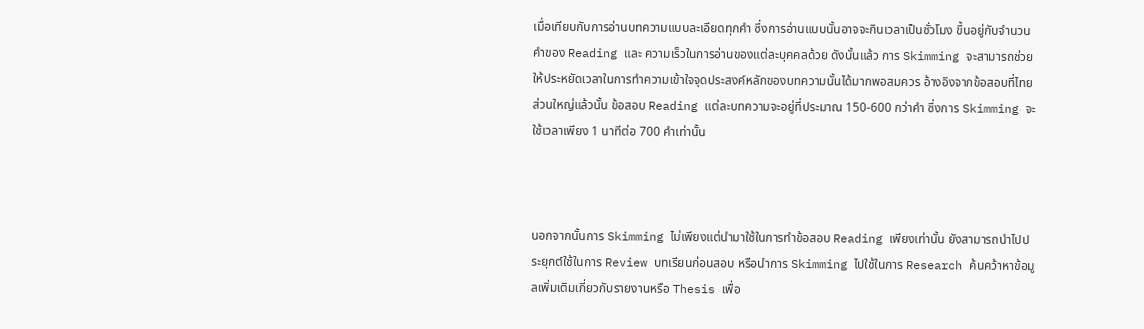เมื่อเทียบกับการอ่านบทความแบบละเอียดทุกคำ ซึ่งการอ่านแบบนั้นอาจจะกินเวลาเป็นชั่วโมง ขึ้นอยู่กับจำนวนคำของ Reading และ ความเร็วในการอ่านของแต่ละบุคคลด้วย ดังนั้นแล้ว การ Skimming จะสามารถช่วยให้ประหยัดเวลาในการทำความเข้าใจจุดประสงค์หลักของบทความนั้นได้มากพอสมควร อ้างอิงจากข้อสอบที่ไทยส่วนใหญ่แล้วนั้น ข้อสอบ Reading แต่ละบทความจะอยู่ที่ประมาณ 150-600 กว่าคำ ซึ่งการ Skimming จะใช้เวลาเพียง 1 นาทีต่อ 700 คำเท่านั้น



นอกจากนั้นการ Skimming ไม่เพียงแต่นำมาใช้ในการทำข้อสอบ Reading เพียงเท่านั้น ยังสามารถนำไปประยุกต์ใช้ในการ Review บทเรียนก่อนสอบ หรือนำการ Skimming ไปใช้ในการ Research ค้นคว้าหาข้อมูลเพิ่มเติมเกี่ยวกับรายงานหรือ Thesis เพื่อ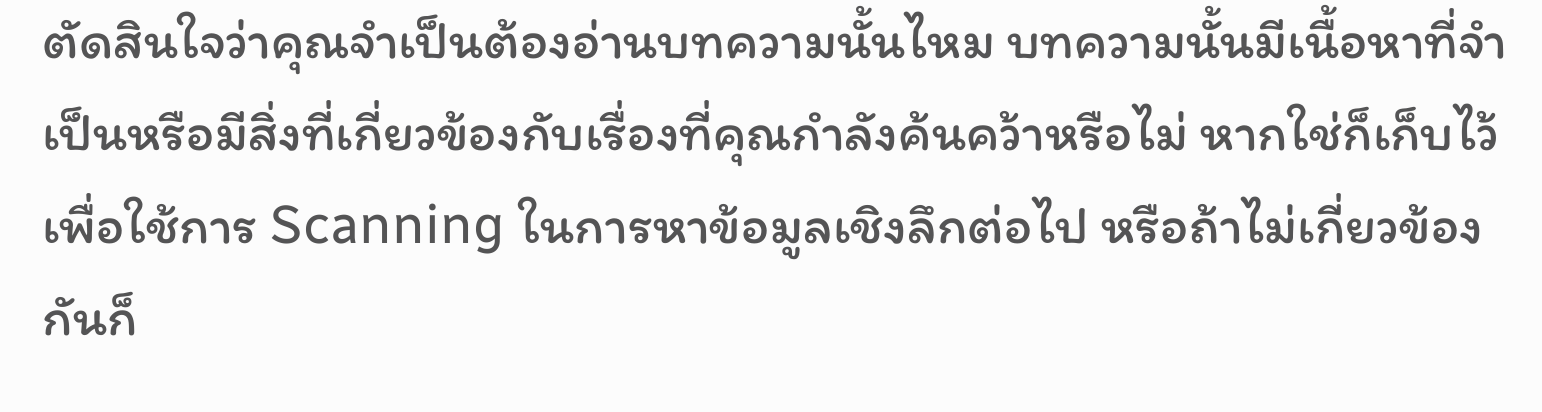ตัดสินใจว่าคุณจำเป็นต้องอ่านบทความนั้นไหม บทความนั้นมีเนื้อหาที่จำเป็นหรือมีสิ่งที่เกี่ยวข้องกับเรื่องที่คุณกำลังค้นคว้าหรือไม่ หากใช่ก็เก็บไว้เพื่อใช้การ Scanning ในการหาข้อมูลเชิงลึกต่อไป หรือถ้าไม่เกี่ยวข้องกันก็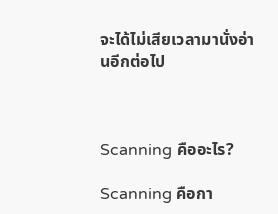จะได้ไม่เสียเวลามานั่งอ่านอีกต่อไป



Scanning คืออะไร?

Scanning คือกา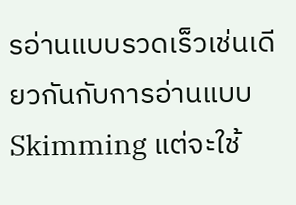รอ่านแบบรวดเร็วเช่นเดียวกันกับการอ่านแบบ Skimming แต่จะใช้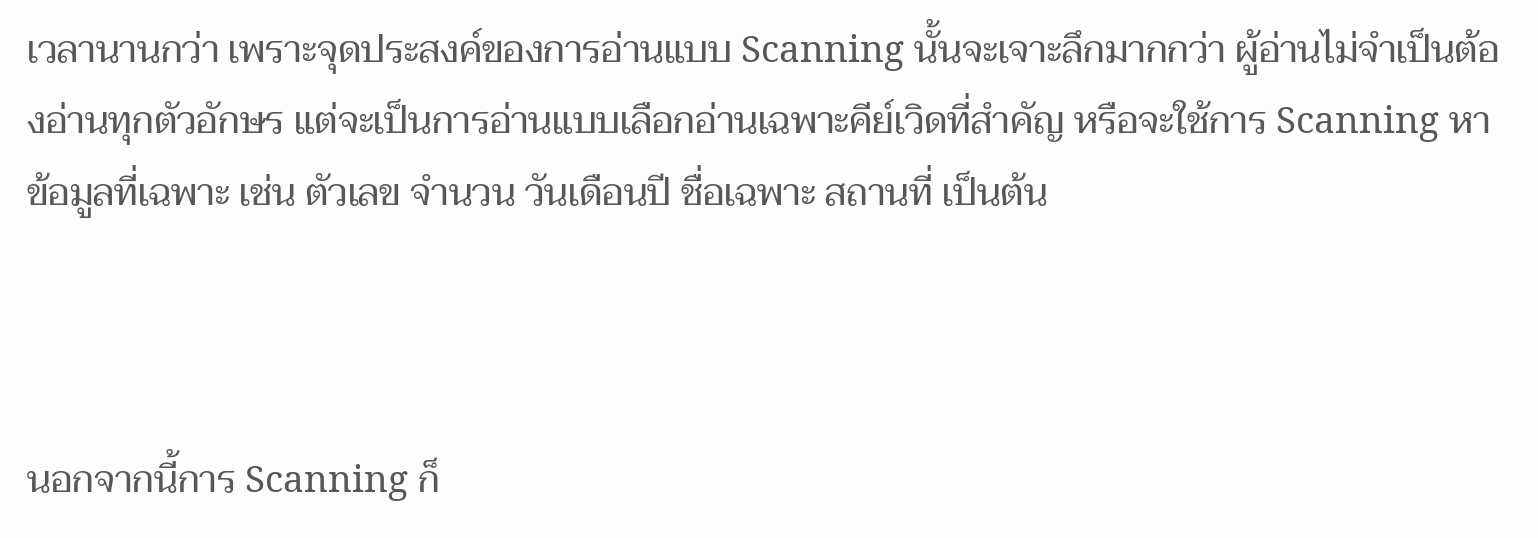เวลานานกว่า เพราะจุดประสงค์ของการอ่านแบบ Scanning นั้นจะเจาะลึกมากกว่า ผู้อ่านไม่จำเป็นต้องอ่านทุกตัวอักษร แต่จะเป็นการอ่านแบบเลือกอ่านเฉพาะคีย์เวิดที่สำคัญ หรือจะใช้การ Scanning หาข้อมูลที่เฉพาะ เช่น ตัวเลข จำนวน วันเดือนปี ชื่อเฉพาะ สถานที่ เป็นต้น



นอกจากนี้การ Scanning ก็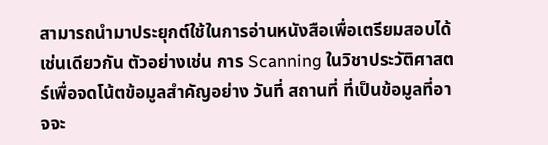สามารถนำมาประยุกต์ใช้ในการอ่านหนังสือเพื่อเตรียมสอบได้เช่นเดียวกัน ตัวอย่างเช่น การ Scanning ในวิชาประวัติศาสตร์เพื่อจดโน้ตข้อมูลสำคัญอย่าง วันที่ สถานที่ ที่เป็นข้อมูลที่อาจจะ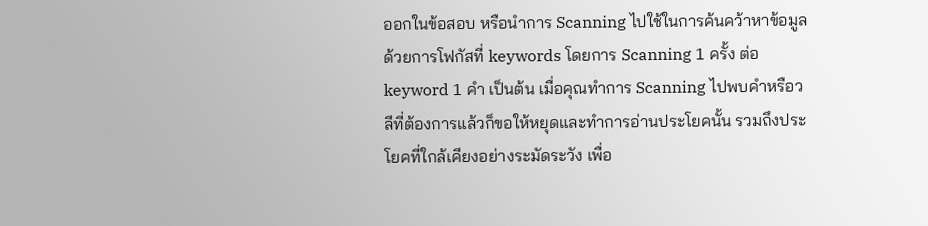ออกในข้อสอบ หรือนำการ Scanning ไปใช้ในการค้นคว้าหาข้อมูลด้วยการโฟกัสที่ keywords โดยการ Scanning 1 ครั้ง ต่อ keyword 1 คำ เป็นต้น เมื่อคุณทำการ Scanning ไปพบคำหรือวลีที่ต้องการแล้วก็ขอให้หยุดและทำการอ่านประโยคนั้น รวมถึงประโยคที่ใกล้เคียงอย่างระมัดระวัง เพื่อ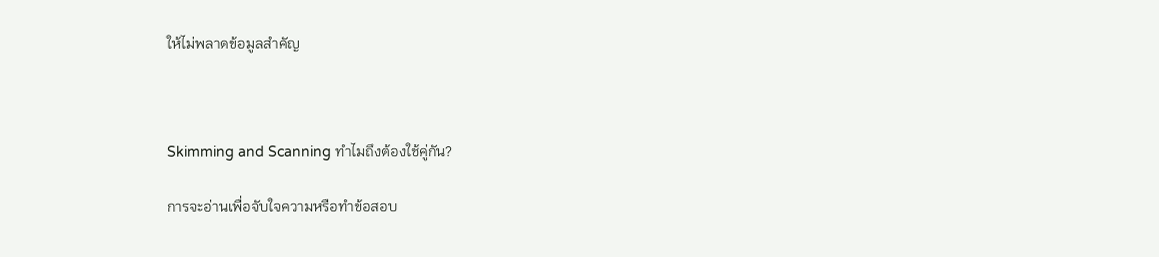ให้ไม่พลาดข้อมูลสำคัญ



Skimming and Scanning ทำไมถึงต้องใช้คู่กัน?

การจะอ่านเพื่อจับใจความหรือทำข้อสอบ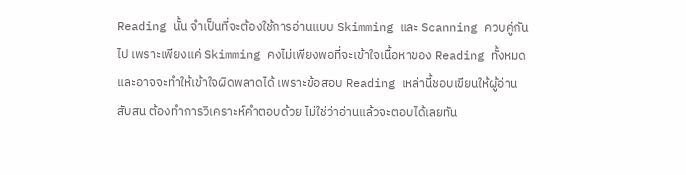Reading นั้น จำเป็นที่จะต้องใช้การอ่านแบบ Skimming และ Scanning ควบคู่กันไป เพราะเพียงแค่ Skimming คงไม่เพียงพอที่จะเข้าใจเนื้อหาของ Reading ทั้งหมด และอาจจะทำให้เข้าใจผิดพลาดได้ เพราะข้อสอบ Reading เหล่านี้ชอบเขียนให้ผู้อ่านสับสน ต้องทำการวิเคราะห์คำตอบด้วย ไม่ใช่ว่าอ่านแล้วจะตอบได้เลยทัน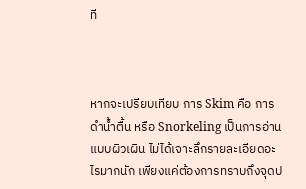ที



หากจะเปรียบเทียบ การ Skim คือ การดำน้ำตื้น หรือ Snorkeling เป็นการอ่านแบบผิวเผิน ไม่ได้เจาะลึกรายละเอียดอะไรมากนัก เพียงแค่ต้องการทราบถึงจุดป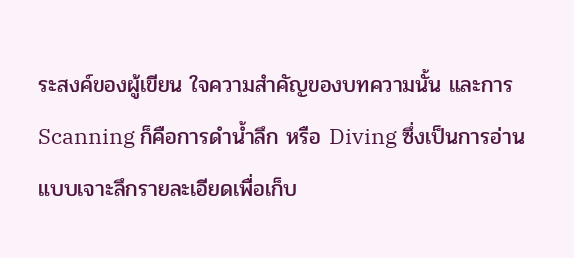ระสงค์ของผู้เขียน ใจความสำคัญของบทความนั้น และการ Scanning ก็คือการดำน้ำลึก หรือ Diving ซึ่งเป็นการอ่านแบบเจาะลึกรายละเอียดเพื่อเก็บ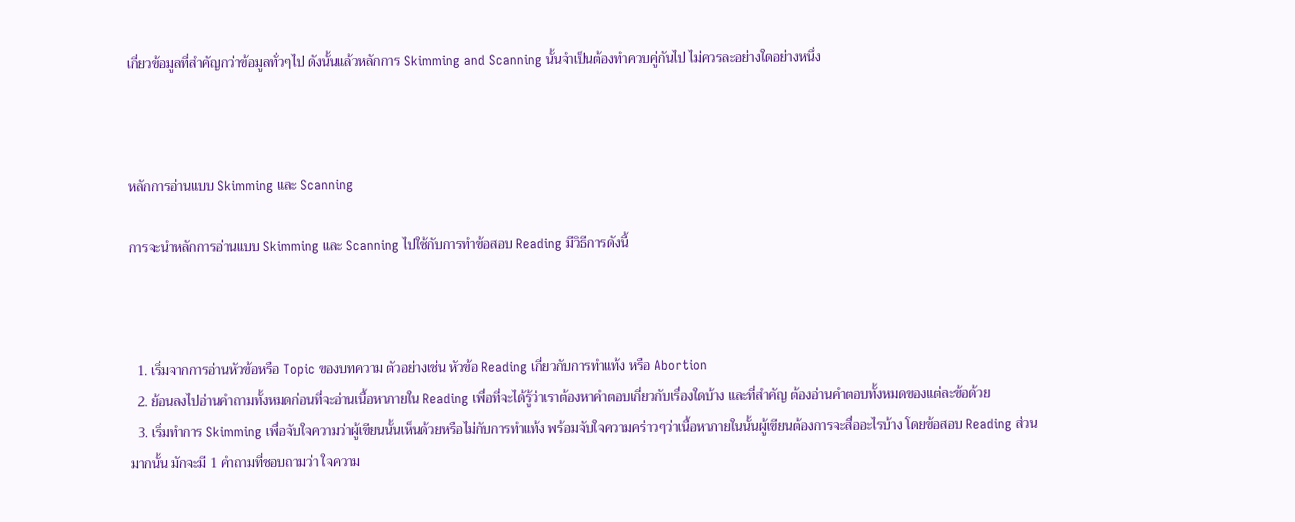เกี่ยวข้อมูลที่สำคัญกว่าข้อมูลทั่วๆไป ดังนั้นแล้วหลักการ Skimming and Scanning นั้นจำเป็นต้องทำควบคู่กันไป ไม่ควรละอย่างใดอย่างหนึ่ง



หลักการอ่านแบบ Skimming และ Scanning

การจะนำหลักการอ่านแบบ Skimming และ Scanning ไปใช้กับการทำข้อสอบ Reading มีวิธีการดังนี้



  1. เริ่มจากการอ่านหัวข้อหรือ Topic ของบทความ ตัวอย่างเช่น หัวข้อ Reading เกี่ยวกับการทำแท้ง หรือ Abortion
  2. ย้อนลงไปอ่านคำถามทั้งหมดก่อนที่จะอ่านเนื้อหาภายใน Reading เพื่อที่จะได้รู้ว่าเราต้องหาคำตอบเกี่ยวกับเรื่องใดบ้าง และที่สำคัญ ต้องอ่านคำตอบทั้งหมดของแต่ละข้อด้วย
  3. เริ่มทำการ Skimming เพื่อจับใจความว่าผู้เขียนนั้นเห็นด้วยหรือไม่กับการทำแท้ง พร้อมจับใจความคร่าวๆว่าเนื้อหาภายในนั้นผู้เขียนต้องการจะสื่ออะไรบ้าง โดยข้อสอบ Reading ส่วนมากนั้น มักจะมี 1 คำถามที่ชอบถามว่า ใจความ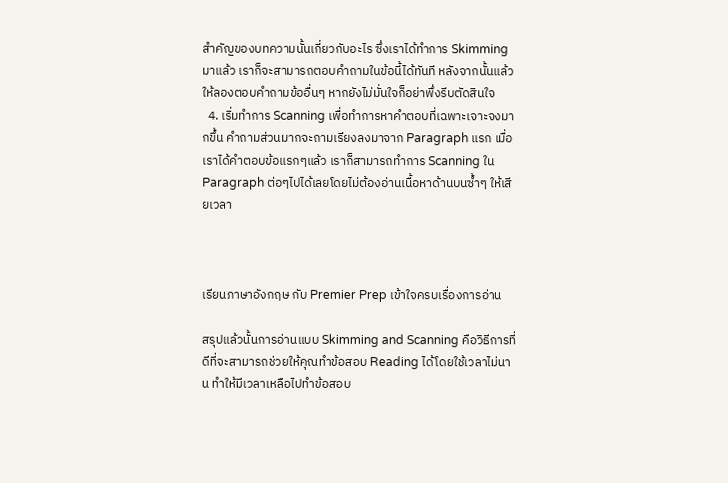สำคัญของบทความนั้นเกี่ยวกับอะไร ซึ่งเราได้ทำการ Skimming มาแล้ว เราก็จะสามารถตอบคำถามในข้อนี้ได้ทันที หลังจากนั้นแล้วให้ลองตอบคำถามข้ออื่นๆ หากยังไม่มั่นใจก็อย่าพึ่งรีบตัดสินใจ
  4. เริ่มทำการ Scanning เพื่อทำการหาคำตอบที่เฉพาะเจาะจงมากขึ้น คำถามส่วนมากจะถามเรียงลงมาจาก Paragraph แรก เมื่อเราได้คำตอบข้อแรกๆแล้ว เราก็สามารถทำการ Scanning ใน Paragraph ต่อๆไปได้เลยโดยไม่ต้องอ่านเนื้อหาด้านบนซ้ำๆ ให้เสียเวลา



เรียนภาษาอังกฤษ กับ Premier Prep เข้าใจครบเรื่องการอ่าน

สรุปแล้วนั้นการอ่านแบบ Skimming and Scanning คือวิธีการที่ดีที่จะสามารถช่วยให้คุณทำข้อสอบ Reading ได้โดยใช้เวลาไม่นาน ทำให้มีเวลาเหลือไปทำข้อสอบ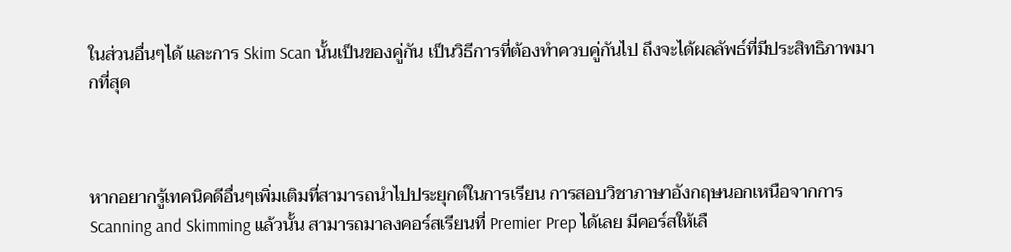ในส่วนอื่นๆได้ และการ Skim Scan นั้นเป็นของคู่กัน เป็นวิธีการที่ต้องทำควบคู่กันไป ถึงจะได้ผลลัพธ์ที่มีประสิทธิภาพมากที่สุด



หากอยากรู้เทคนิคดีอื่นๆเพิ่มเติมที่สามารถนำไปประยุกต์ในการเรียน การสอบวิชาภาษาอังกฤษนอกเหนือจากการ Scanning and Skimming แล้วนั้น สามารถมาลงคอร์สเรียนที่ Premier Prep ได้เลย มีคอร์สให้เลื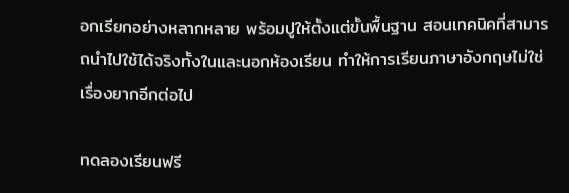อกเรียกอย่างหลากหลาย พร้อมปูให้ตั้งแต่ขั้นพื้นฐาน สอนเทคนิคที่สามารถนำไปใช้ได้จริงทั้งในและนอกห้องเรียน ทำให้การเรียนภาษาอังกฤษไม่ใช่เรื่องยากอีกต่อไป

ทดลองเรียนฟรี